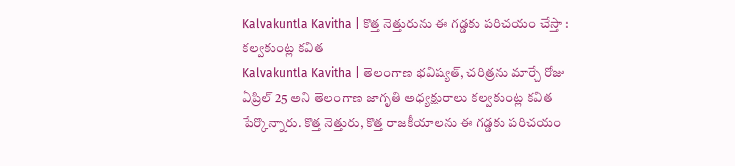Kalvakuntla Kavitha | కొత్త నెత్తురును ఈ గడ్డకు పరిచయం చేస్తా : కల్వకుంట్ల కవిత
Kalvakuntla Kavitha | తెలంగాణ భవిష్యత్, చరిత్రను మార్చే రోజు ఏప్రిల్ 25 అని తెలంగాణ జాగృతి అధ్యక్షురాలు కల్వకుంట్ల కవిత పేర్కొన్నారు. కొత్త నెత్తురు, కొత్త రాజకీయాలను ఈ గడ్డకు పరిచయం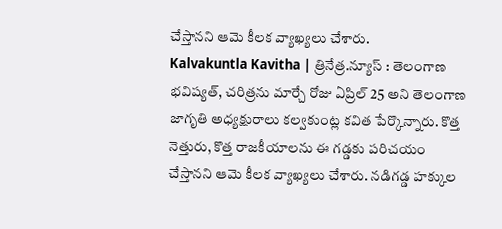చేస్తానని ఆమె కీలక వ్యాఖ్యలు చేశారు.
Kalvakuntla Kavitha | త్రినేత్ర.న్యూస్ : తెలంగాణ భవిష్యత్, చరిత్రను మార్చే రోజు ఏప్రిల్ 25 అని తెలంగాణ జాగృతి అధ్యక్షురాలు కల్వకుంట్ల కవిత పేర్కొన్నారు. కొత్త నెత్తురు, కొత్త రాజకీయాలను ఈ గడ్డకు పరిచయం చేస్తానని ఆమె కీలక వ్యాఖ్యలు చేశారు. నడిగడ్డ హక్కుల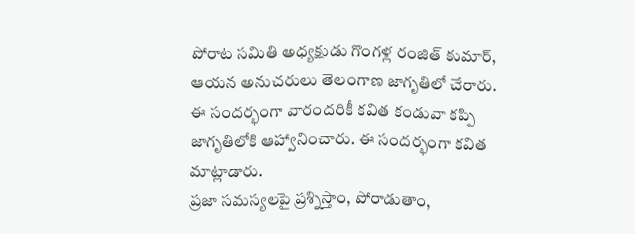పోరాట సమితి అధ్యక్షుడు గొంగళ్ల రంజిత్ కుమార్, ఆయన అనుచరులు తెలంగాణ జాగృతిలో చేరారు. ఈ సందర్భంగా వారందరికీ కవిత కండువా కప్పి జాగృతిలోకి ఆహ్వానించారు. ఈ సందర్భంగా కవిత మాట్లాడారు.
ప్రజా సమస్యలపై ప్రశ్నిస్తాం, పోరాడుతాం,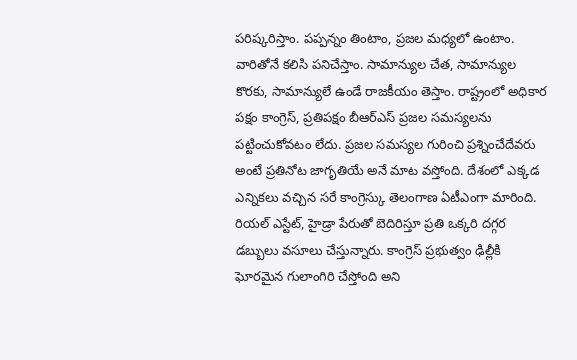పరిష్కరిస్తాం. పప్పన్నం తింటాం, ప్రజల మధ్యలో ఉంటాం. వారితోనే కలిసి పనిచేస్తాం. సామాన్యుల చేత, సామాన్యుల కొరకు, సామాన్యులే ఉండే రాజకీయం తెస్తాం. రాష్ట్రంలో అధికార పక్షం కాంగ్రెస్, ప్రతిపక్షం బీఆర్ఎస్ ప్రజల సమస్యలను పట్టించుకోవటం లేదు. ప్రజల సమస్యల గురించి ప్రశ్నించేదేవరు అంటే ప్రతినోట జాగృతియే అనే మాట వస్తోంది. దేశంలో ఎక్కడ ఎన్నికలు వచ్చిన సరే కాంగ్రెస్కు తెలంగాణ ఏటీఎంగా మారింది. రియల్ ఎస్టేట్, హైడ్రా పేరుతో బెదిరిస్తూ ప్రతి ఒక్కరి దగ్గర డబ్బులు వసూలు చేస్తున్నారు. కాంగ్రెస్ ప్రభుత్వం ఢిల్లీకి ఘోరమైన గులాంగిరి చేస్తోంది అని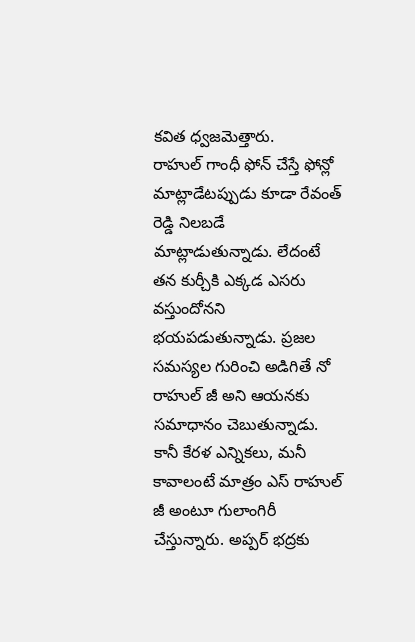కవిత ధ్వజమెత్తారు.
రాహుల్ గాంధీ ఫోన్ చేస్తే ఫోన్లో మాట్లాడేటప్పుడు కూడా రేవంత్ రెడ్డి నిలబడే మాట్లాడుతున్నాడు. లేదంటే తన కుర్చీకి ఎక్కడ ఎసరు వస్తుందోనని భయపడుతున్నాడు. ప్రజల సమస్యల గురించి అడిగితే నో రాహుల్ జీ అని ఆయనకు సమాధానం చెబుతున్నాడు. కానీ కేరళ ఎన్నికలు, మనీ కావాలంటే మాత్రం ఎస్ రాహుల్ జీ అంటూ గులాంగిరీ చేస్తున్నారు. అప్పర్ భద్రకు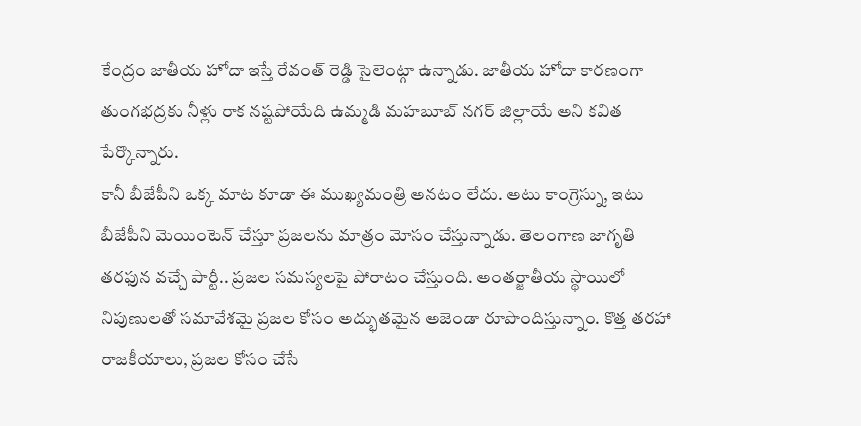కేంద్రం జాతీయ హోదా ఇస్తే రేవంత్ రెడ్డి సైలెంట్గా ఉన్నాడు. జాతీయ హోదా కారణంగా తుంగభద్రకు నీళ్లు రాక నష్టపోయేది ఉమ్మడి మహబూబ్ నగర్ జిల్లాయే అని కవిత పేర్కొన్నారు.
కానీ బీజేపీని ఒక్క మాట కూడా ఈ ముఖ్యమంత్రి అనటం లేదు. అటు కాంగ్రెస్ను, ఇటు బీజేపీని మెయింటెన్ చేస్తూ ప్రజలను మాత్రం మోసం చేస్తున్నాడు. తెలంగాణ జాగృతి తరఫున వచ్చే పార్టీ.. ప్రజల సమస్యలపై పోరాటం చేస్తుంది. అంతర్జాతీయ స్థాయిలో నిపుణులతో సమావేశమై ప్రజల కోసం అద్భుతమైన అజెండా రూపొందిస్తున్నాం. కొత్త తరహా రాజకీయాలు, ప్రజల కోసం చేసే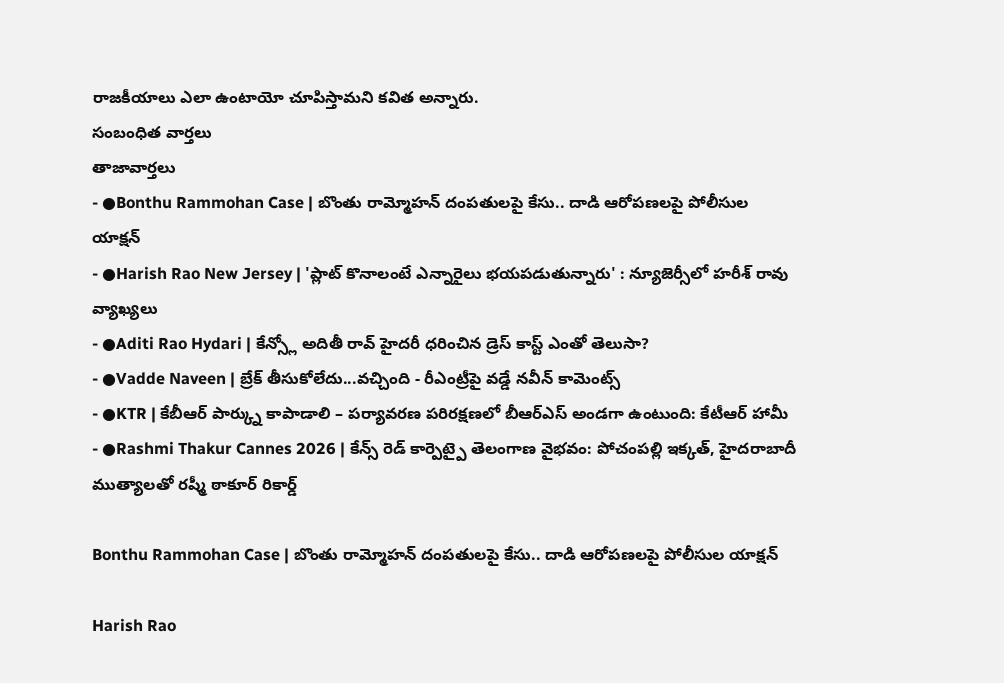రాజకీయాలు ఎలా ఉంటాయో చూపిస్తామని కవిత అన్నారు.
సంబంధిత వార్తలు
తాజావార్తలు
- ●Bonthu Rammohan Case | బొంతు రామ్మోహన్ దంపతులపై కేసు.. దాడి ఆరోపణలపై పోలీసుల యాక్షన్
- ●Harish Rao New Jersey | 'ప్లాట్ కొనాలంటే ఎన్నారైలు భయపడుతున్నారు' : న్యూజెర్సీలో హరీశ్ రావు వ్యాఖ్యలు
- ●Aditi Rao Hydari | కేన్స్లో అదితీ రావ్ హైదరీ ధరించిన డ్రెస్ కాస్ట్ ఎంతో తెలుసా?
- ●Vadde Naveen | బ్రేక్ తీసుకోలేదు...వచ్చింది - రీఎంట్రీపై వడ్డే నవీన్ కామెంట్స్
- ●KTR | కేబీఆర్ పార్క్ను కాపాడాలి – పర్యావరణ పరిరక్షణలో బీఆర్ఎస్ అండగా ఉంటుంది: కేటీఆర్ హామీ
- ●Rashmi Thakur Cannes 2026 | కేన్స్ రెడ్ కార్పెట్పై తెలంగాణ వైభవం: పోచంపల్లి ఇక్కత్, హైదరాబాదీ ముత్యాలతో రష్మీ ఠాకూర్ రికార్డ్

Bonthu Rammohan Case | బొంతు రామ్మోహన్ దంపతులపై కేసు.. దాడి ఆరోపణలపై పోలీసుల యాక్షన్

Harish Rao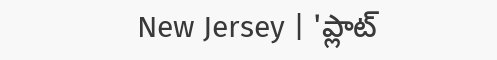New Jersey | 'ప్లాట్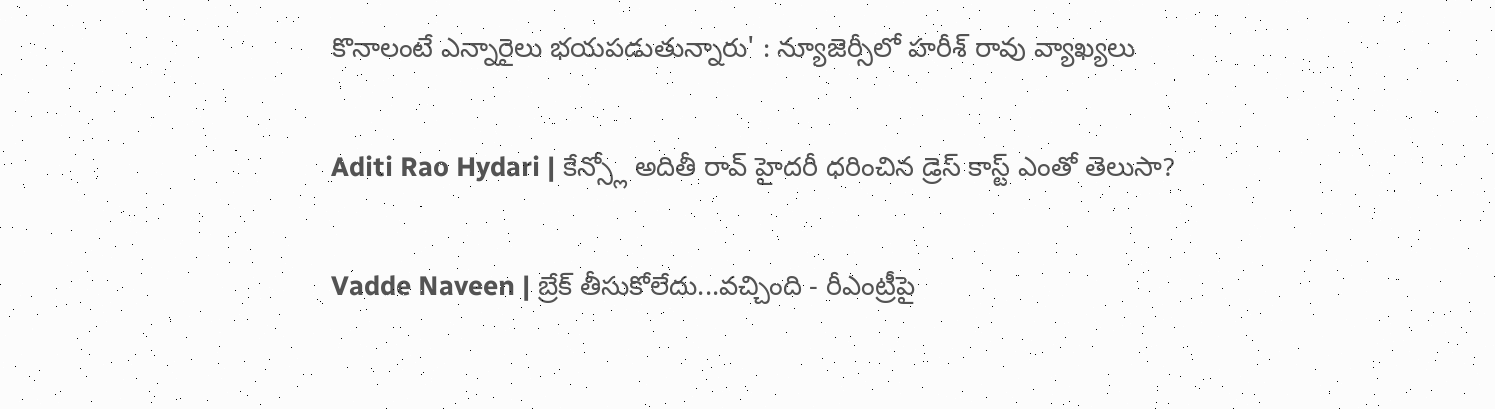కొనాలంటే ఎన్నారైలు భయపడుతున్నారు' : న్యూజెర్సీలో హరీశ్ రావు వ్యాఖ్యలు

Aditi Rao Hydari | కేన్స్లో అదితీ రావ్ హైదరీ ధరించిన డ్రెస్ కాస్ట్ ఎంతో తెలుసా?

Vadde Naveen | బ్రేక్ తీసుకోలేదు...వచ్చింది - రీఎంట్రీపై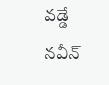వడ్డే నవీన్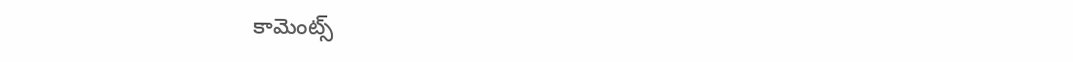కామెంట్స్